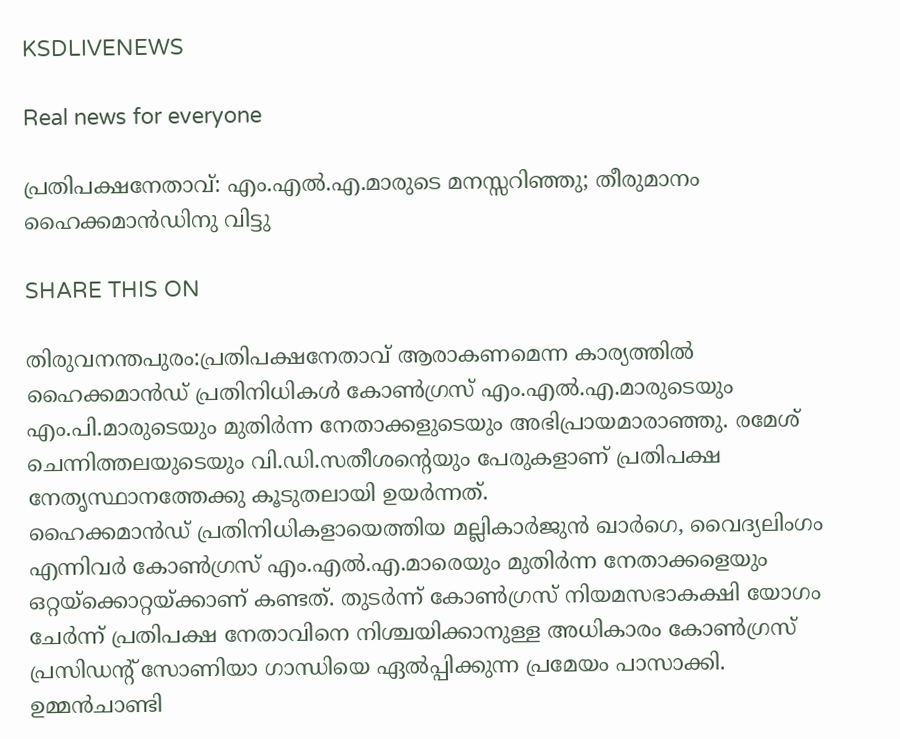KSDLIVENEWS

Real news for everyone

പ്രതിപക്ഷനേതാവ്: എം.എൽ.എ.മാരുടെ മനസ്സറിഞ്ഞു; തീരുമാനം ഹൈക്കമാൻഡിനു വിട്ടു

SHARE THIS ON

തിരുവനന്തപുരം:പ്രതിപക്ഷനേതാവ് ആരാകണമെന്ന കാര്യത്തിൽ ഹൈക്കമാൻഡ് പ്രതിനിധികൾ കോൺഗ്രസ് എം.എൽ.എ.മാരുടെയും എം.പി.മാരുടെയും മുതിർന്ന നേതാക്കളുടെയും അഭിപ്രായമാരാഞ്ഞു. രമേശ് ചെന്നിത്തലയുടെയും വി.ഡി.സതീശന്റെയും പേരുകളാണ് പ്രതിപക്ഷ നേതൃസ്ഥാനത്തേക്കു കൂടുതലായി ഉയർന്നത്.
ഹൈക്കമാൻഡ് പ്രതിനിധികളായെത്തിയ മല്ലികാർജുൻ ഖാർഗെ, വൈദ്യലിംഗം എന്നിവർ കോൺഗ്രസ് എം.എൽ.എ.മാരെയും മുതിർന്ന നേതാക്കളെയും ഒറ്റയ്ക്കൊറ്റയ്ക്കാണ് കണ്ടത്. തുടർന്ന് കോൺഗ്രസ് നിയമസഭാകക്ഷി യോഗം ചേർന്ന് പ്രതിപക്ഷ നേതാവിനെ നിശ്ചയിക്കാനുള്ള അധികാരം കോൺഗ്രസ് പ്രസിഡന്റ് സോണിയാ ഗാന്ധിയെ ഏൽപ്പിക്കുന്ന പ്രമേയം പാസാക്കി. ഉമ്മൻചാണ്ടി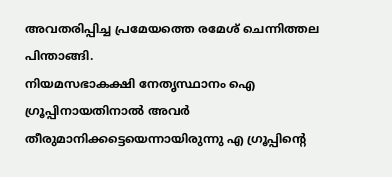അവതരിപ്പിച്ച പ്രമേയത്തെ രമേശ് ചെന്നിത്തല പിന്താങ്ങി.
നിയമസഭാകക്ഷി നേതൃസ്ഥാനം ഐ ഗ്രൂപ്പിനായതിനാൽ അവർ തീരുമാനിക്കട്ടെയെന്നായിരുന്നു എ ഗ്രൂപ്പിന്റെ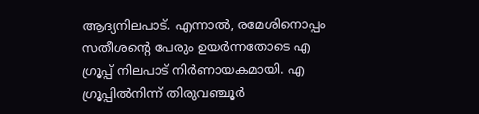ആദ്യനിലപാട്. എന്നാൽ, രമേശിനൊപ്പം സതീശന്റെ പേരും ഉയർന്നതോടെ എ ഗ്രൂപ്പ് നിലപാട് നിർണായകമായി. എ ഗ്രൂപ്പിൽനിന്ന് തിരുവഞ്ചൂർ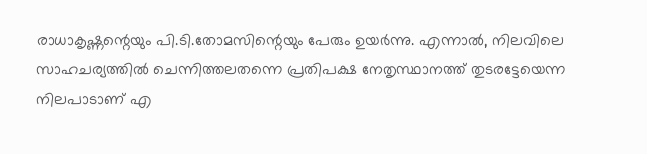രാധാകൃഷ്ണന്റെയും പി.ടി.തോമസിന്റെയും പേരും ഉയർന്നു. എന്നാൽ, നിലവിലെ സാഹചര്യത്തിൽ ചെന്നിത്തലതന്നെ പ്രതിപക്ഷ നേതൃസ്ഥാനത്ത് തുടരട്ടേയെന്ന നിലപാടാണ് എ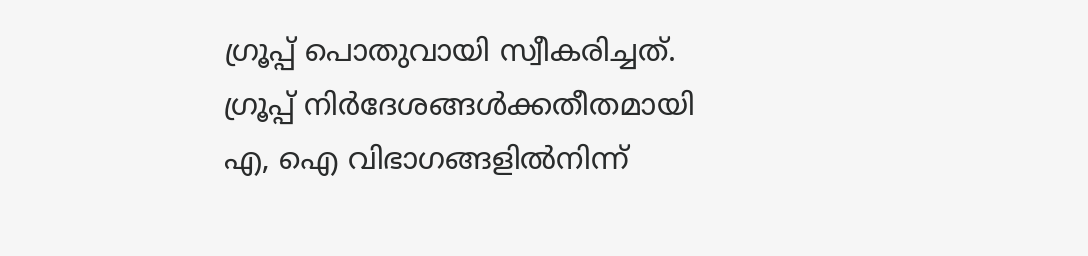ഗ്രൂപ്പ് പൊതുവായി സ്വീകരിച്ചത്. ഗ്രൂപ്പ് നിർദേശങ്ങൾക്കതീതമായി എ, ഐ വിഭാഗങ്ങളിൽനിന്ന്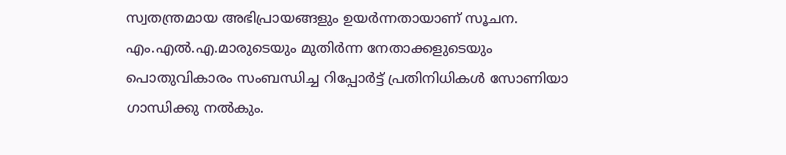സ്വതന്ത്രമായ അഭിപ്രായങ്ങളും ഉയർന്നതായാണ് സൂചന.
എം.എൽ.എ.മാരുടെയും മുതിർന്ന നേതാക്കളുടെയും പൊതുവികാരം സംബന്ധിച്ച റിപ്പോർട്ട് പ്രതിനിധികൾ സോണിയാ ഗാന്ധിക്കു നൽകും.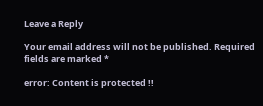Leave a Reply

Your email address will not be published. Required fields are marked *

error: Content is protected !!